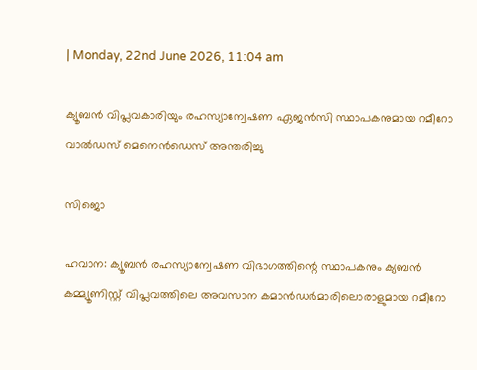| Monday, 22nd June 2026, 11:04 am

ക്യൂബന്‍ വിപ്ലവകാരിയും രഹസ്യാന്വേഷണ ഏജന്‍സി സ്ഥാപകനുമായ റമീറോ വാല്‍ഡസ് മെനെന്‍ഡെസ് അന്തരിച്ചു

സിജൊ

ഹവാന: ക്യൂബന്‍ രഹസ്യാന്വേഷണ വിഭാഗത്തിന്റെ സ്ഥാപകനും ക്യബന്‍ കമ്മ്യൂണിസ്റ്റ് വിപ്ലവത്തിലെ അവസാന കമാന്‍ഡര്‍മാരിലൊരാളുമായ റമീറോ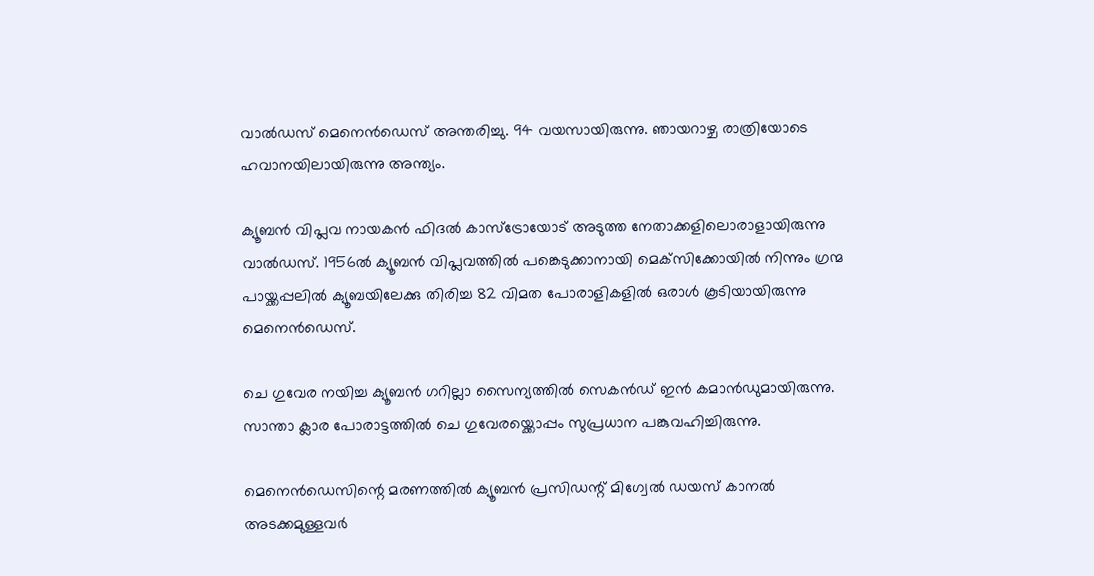വാല്‍ഡസ് മെനെന്‍ഡെസ് അന്തരിച്ചു. 94 വയസായിരുന്നു. ഞായറാഴ്ച രാത്രിയോടെ ഹവാനയിലായിരുന്നു അന്ത്യം.

ക്യൂബന്‍ വിപ്ലവ നായകന്‍ ഫിദല്‍ കാസ്‌ട്രോയോട് അടുത്ത നേതാക്കളിലൊരാളായിരുന്നു വാല്‍ഡസ്. 1956ല്‍ ക്യൂബന്‍ വിപ്ലവത്തില്‍ പങ്കെടുക്കാനായി മെക്‌സിക്കോയില്‍ നിന്നും ഗ്രന്മ പായ്ക്കപ്പലില്‍ ക്യൂബയിലേക്കു തിരിച്ച 82 വിമത പോരാളികളില്‍ ഒരാള്‍ കൂടിയായിരുന്നു മെനെന്‍ഡെസ്.

ചെ ഗുവേര നയിച്ച ക്യൂബന്‍ ഗറില്ലാ സൈന്യത്തില്‍ സെകന്‍ഡ് ഇന്‍ കമാന്‍ഡുമായിരുന്നു. സാന്താ ക്ലാര പോരാട്ടത്തില്‍ ചെ ഗുവേരയ്ക്കൊപ്പം സുപ്രധാന പങ്കുവഹിച്ചിരുന്നു.

മെനെന്‍ഡെസിന്റെ മരണത്തില്‍ ക്യൂബന്‍ പ്രസിഡന്റ് മിഗ്വേല്‍ ഡയസ് കാനല്‍ അടക്കമുള്ളവര്‍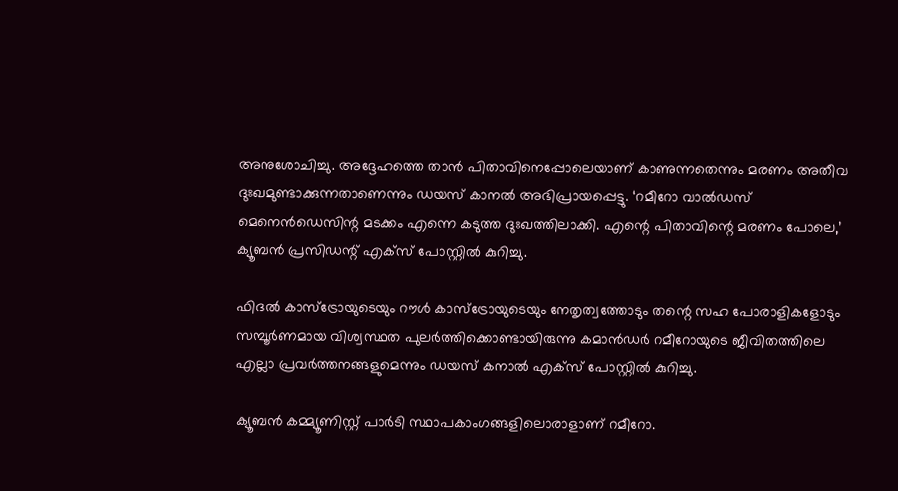അനുശോചിച്ചു. അദ്ദേഹത്തെ താന്‍ പിതാവിനെപ്പോലെയാണ് കാണുന്നതെന്നും മരണം അതീവ ദുഃഖമുണ്ടാക്കുന്നതാണെന്നും ഡയസ് കാനല്‍ അഭിപ്രായപ്പെട്ടു. ‘റമീറോ വാല്‍ഡസ് മെനെന്‍ഡെസിന്റ മടക്കം എന്നെ കടുത്ത ദുഃഖത്തിലാക്കി. എന്റെ പിതാവിന്റെ മരണം പോലെ,’ ക്യൂബന്‍ പ്രസിഡന്റ് എക്‌സ് പോസ്റ്റില്‍ കുറിച്ചു.

ഫിദല്‍ കാസ്‌ട്രോയുടെയും റൗള്‍ കാസ്‌ട്രോയുടെയും നേതൃത്വത്തോടും തന്റെ സഹ പോരാളികളോടും സമ്പൂര്‍ണമായ വിശ്വസ്ഥത പുലര്‍ത്തിക്കൊണ്ടായിരുന്നു കമാന്‍ഡര്‍ റമീറോയുടെ ജീവിതത്തിലെ എല്ലാ പ്രവര്‍ത്തനങ്ങളുമെന്നും ഡയസ് കനാല്‍ എക്‌സ് പോസ്റ്റില്‍ കുറിച്ചു.

ക്യൂബന്‍ കമ്മ്യൂണിസ്റ്റ് പാര്‍ടി സ്ഥാപകാംഗങ്ങളിലൊരാളാണ് റമീറോ.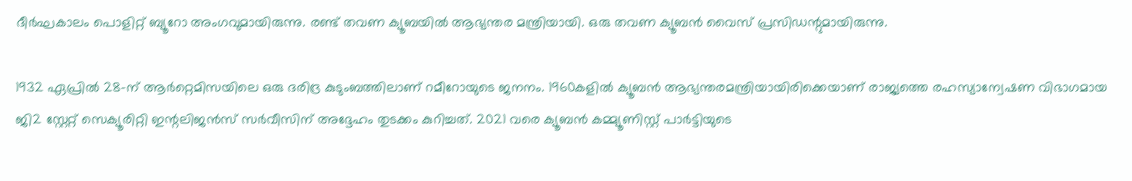ദീര്‍ഘകാലം പൊളിറ്റ് ബ്യൂറോ അംഗവുമായിരുന്നു. രണ്ട് തവണ ക്യൂബയില്‍ ആഭ്യന്തര മന്ത്രിയായി. ഒരു തവണ ക്യൂബന്‍ വൈസ് പ്രസിഡന്റുമായിരുന്നു.

1932 ഏപ്രില്‍ 28-ന് ആര്‍റ്റെമിസയിലെ ഒരു ദരിദ്ര കുടുംബത്തിലാണ് റമീറോയുടെ ജനനം. 1960കളില്‍ ക്യൂബന്‍ ആഭ്യന്തരമന്ത്രിയായിരിക്കെയാണ് രാജ്യത്തെ രഹസ്യാന്വേഷണ വിഭാഗമായ ജി2 സ്റ്റേറ്റ് സെക്യൂരിറ്റി ഇന്റലിജന്‍സ് സര്‍വീസിന് അദ്ദേഹം തുടക്കം കുറിച്ചത്. 2021 വരെ ക്യൂബന്‍ കമ്മ്യൂണിസ്റ്റ് പാര്‍ട്ടിയുടെ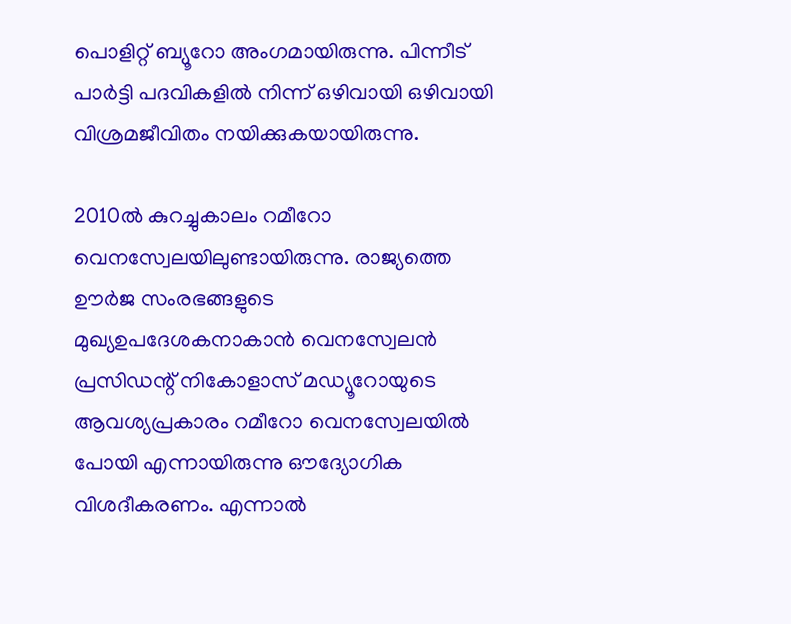പൊളിറ്റ് ബ്യൂറോ അംഗമായിരുന്നു. പിന്നീട് പാര്‍ട്ടി പദവികളില്‍ നിന്ന് ഒഴിവായി ഒഴിവായി വിശ്രമജീവിതം നയിക്കുകയായിരുന്നു.

2010ല്‍ കുറച്ചുകാലം റമീറോ വെനസ്വേലയിലുണ്ടായിരുന്നു. രാജ്യത്തെ ഊര്‍ജ സംരഭങ്ങളുടെ മുഖ്യഉപദേശകനാകാന്‍ വെനസ്വേലന്‍ പ്രസിഡന്റ് നികോളാസ് മഡ്യൂറോയുടെ ആവശ്യപ്രകാരം റമീറോ വെനസ്വേലയില്‍ പോയി എന്നായിരുന്നു ഔദ്യോഗിക വിശദീകരണം. എന്നാല്‍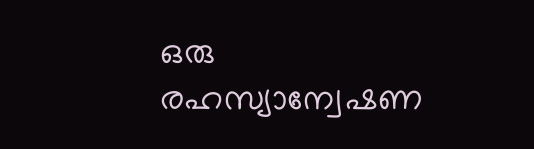ഒരു രഹസ്യാന്വേഷണ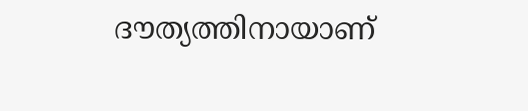ദൗത്യത്തിനായാണ്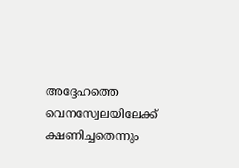അദ്ദേഹത്തെ വെനസ്വേലയിലേക്ക് ക്ഷണിച്ചതെന്നും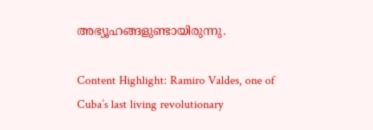അഭ്യൂഹങ്ങളുണ്ടായിരുന്നു.

Content Highlight: Ramiro Valdes, one of Cuba’s last living revolutionary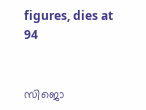figures, dies at 94


സിജൊ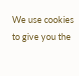We use cookies to give you the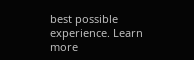best possible experience. Learn more